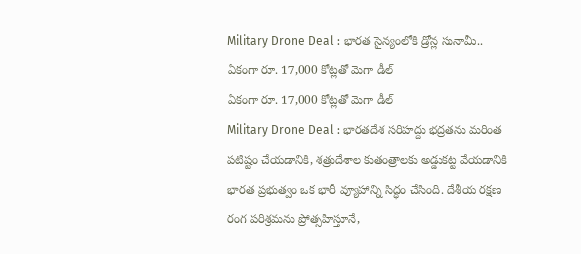Military Drone Deal : భారత సైన్యంలోకి డ్రోన్ల సునామీ.. ఏకంగా రూ. 17,000 కోట్లతో మెగా డీల్
ఏకంగా రూ. 17,000 కోట్లతో మెగా డీల్
Military Drone Deal : భారతదేశ సరిహద్దు భద్రతను మరింత పటిష్టం చేయడానికి, శత్రుదేశాల కుతంత్రాలకు అడ్డుకట్ట వేయడానికి భారత ప్రభుత్వం ఒక భారీ వ్యూహాన్ని సిద్ధం చేసింది. దేశీయ రక్షణ రంగ పరిశ్రమను ప్రోత్సహిస్తూనే,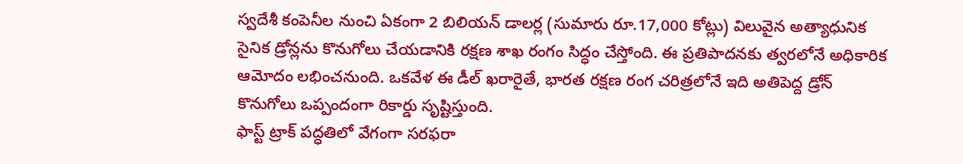స్వదేశీ కంపెనీల నుంచి ఏకంగా 2 బిలియన్ డాలర్ల (సుమారు రూ.17,000 కోట్లు) విలువైన అత్యాధునిక సైనిక డ్రోన్లను కొనుగోలు చేయడానికి రక్షణ శాఖ రంగం సిద్ధం చేస్తోంది. ఈ ప్రతిపాదనకు త్వరలోనే అధికారిక ఆమోదం లభించనుంది. ఒకవేళ ఈ డీల్ ఖరారైతే, భారత రక్షణ రంగ చరిత్రలోనే ఇది అతిపెద్ద డ్రోన్ కొనుగోలు ఒప్పందంగా రికార్డు సృష్టిస్తుంది.
ఫాస్ట్ ట్రాక్ పద్ధతిలో వేగంగా సరఫరా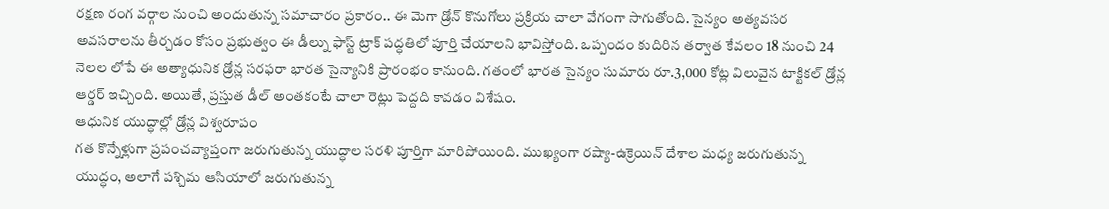రక్షణ రంగ వర్గాల నుంచి అందుతున్న సమాచారం ప్రకారం.. ఈ మెగా డ్రోన్ కొనుగోలు ప్రక్రియ చాలా వేగంగా సాగుతోంది. సైన్యం అత్యవసర అవసరాలను తీర్చడం కోసం ప్రభుత్వం ఈ డీల్ను ఫాస్ట్ ట్రాక్ పద్ధతిలో పూర్తి చేయాలని భావిస్తోంది. ఒప్పందం కుదిరిన తర్వాత కేవలం 18 నుంచి 24 నెలల లోపే ఈ అత్యాధునిక డ్రోన్ల సరఫరా భారత సైన్యానికి ప్రారంభం కానుంది. గతంలో భారత సైన్యం సుమారు రూ.3,000 కోట్ల విలువైన టాక్టికల్ డ్రోన్ల ఆర్డర్ ఇచ్చింది. అయితే, ప్రస్తుత డీల్ అంతకంటే చాలా రెట్లు పెద్దది కావడం విశేషం.
ఆధునిక యుద్ధాల్లో డ్రోన్ల విశ్వరూపం
గత కొన్నేళ్లుగా ప్రపంచవ్యాప్తంగా జరుగుతున్న యుద్ధాల సరళి పూర్తిగా మారిపోయింది. ముఖ్యంగా రష్యా-ఉక్రెయిన్ దేశాల మధ్య జరుగుతున్న యుద్ధం, అలాగే పశ్చిమ ఆసియాలో జరుగుతున్న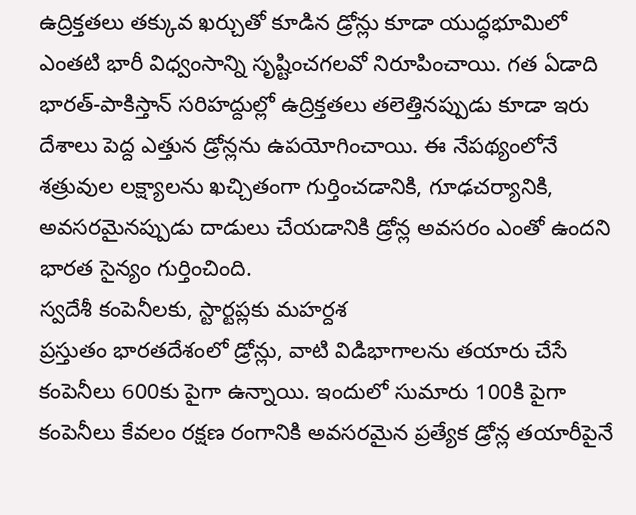ఉద్రిక్తతలు తక్కువ ఖర్చుతో కూడిన డ్రోన్లు కూడా యుద్ధభూమిలో ఎంతటి భారీ విధ్వంసాన్ని సృష్టించగలవో నిరూపించాయి. గత ఏడాది భారత్-పాకిస్తాన్ సరిహద్దుల్లో ఉద్రిక్తతలు తలెత్తినప్పుడు కూడా ఇరు దేశాలు పెద్ద ఎత్తున డ్రోన్లను ఉపయోగించాయి. ఈ నేపథ్యంలోనే శత్రువుల లక్ష్యాలను ఖచ్చితంగా గుర్తించడానికి, గూఢచర్యానికి, అవసరమైనప్పుడు దాడులు చేయడానికి డ్రోన్ల అవసరం ఎంతో ఉందని భారత సైన్యం గుర్తించింది.
స్వదేశీ కంపెనీలకు, స్టార్టప్లకు మహర్దశ
ప్రస్తుతం భారతదేశంలో డ్రోన్లు, వాటి విడిభాగాలను తయారు చేసే కంపెనీలు 600కు పైగా ఉన్నాయి. ఇందులో సుమారు 100కి పైగా కంపెనీలు కేవలం రక్షణ రంగానికి అవసరమైన ప్రత్యేక డ్రోన్ల తయారీపైనే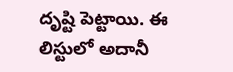దృష్టి పెట్టాయి. ఈ లిస్టులో అదానీ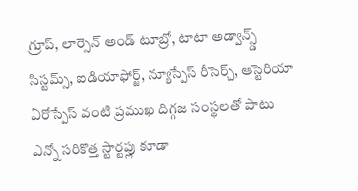గ్రూప్, లార్సెన్ అండ్ టూబ్రో, టాటా అడ్వాన్స్డ్ సిస్టమ్స్, ఐడియాఫోర్జ్, న్యూస్పేస్ రీసెర్చ్, ఆస్టెరియా ఏరోస్పేస్ వంటి ప్రముఖ దిగ్గజ సంస్థలతో పాటు ఎన్నో సరికొత్త స్టార్టప్లు కూడా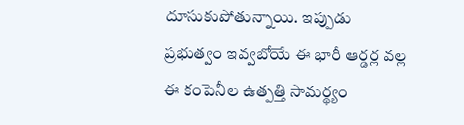దూసుకుపోతున్నాయి. ఇప్పుడు ప్రభుత్వం ఇవ్వబోయే ఈ భారీ ఆర్డర్ల వల్ల ఈ కంపెనీల ఉత్పత్తి సామర్థ్యం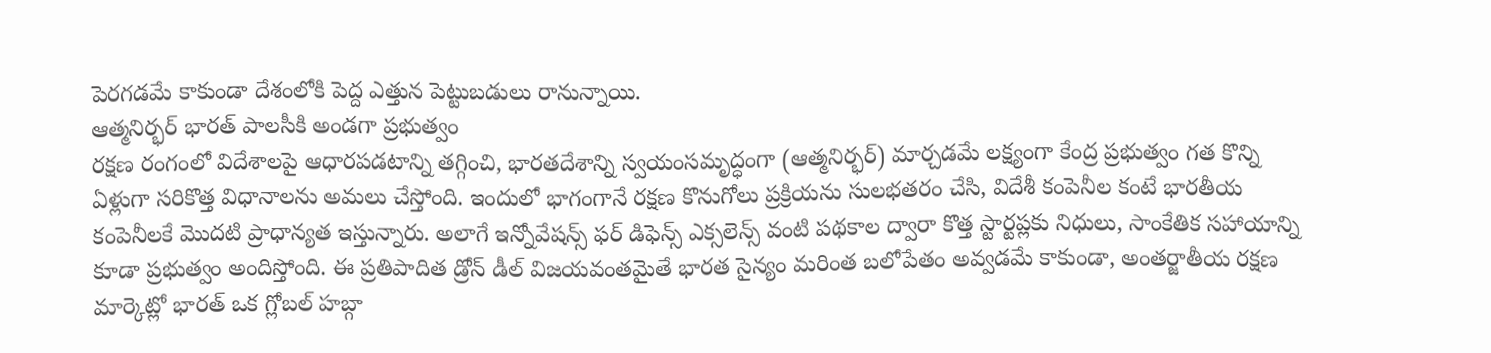పెరగడమే కాకుండా దేశంలోకి పెద్ద ఎత్తున పెట్టుబడులు రానున్నాయి.
ఆత్మనిర్భర్ భారత్ పాలసీకి అండగా ప్రభుత్వం
రక్షణ రంగంలో విదేశాలపై ఆధారపడటాన్ని తగ్గించి, భారతదేశాన్ని స్వయంసమృద్ధంగా (ఆత్మనిర్భర్) మార్చడమే లక్ష్యంగా కేంద్ర ప్రభుత్వం గత కొన్ని ఏళ్లుగా సరికొత్త విధానాలను అమలు చేస్తోంది. ఇందులో భాగంగానే రక్షణ కొనుగోలు ప్రక్రియను సులభతరం చేసి, విదేశీ కంపెనీల కంటే భారతీయ కంపెనీలకే మొదటి ప్రాధాన్యత ఇస్తున్నారు. అలాగే ఇన్నోవేషన్స్ ఫర్ డిఫెన్స్ ఎక్సలెన్స్ వంటి పథకాల ద్వారా కొత్త స్టార్టప్లకు నిధులు, సాంకేతిక సహాయాన్ని కూడా ప్రభుత్వం అందిస్తోంది. ఈ ప్రతిపాదిత డ్రోన్ డీల్ విజయవంతమైతే భారత సైన్యం మరింత బలోపేతం అవ్వడమే కాకుండా, అంతర్జాతీయ రక్షణ మార్కెట్లో భారత్ ఒక గ్లోబల్ హబ్గా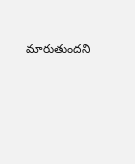మారుతుందని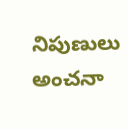నిపుణులు అంచనా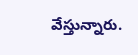వేస్తున్నారు.